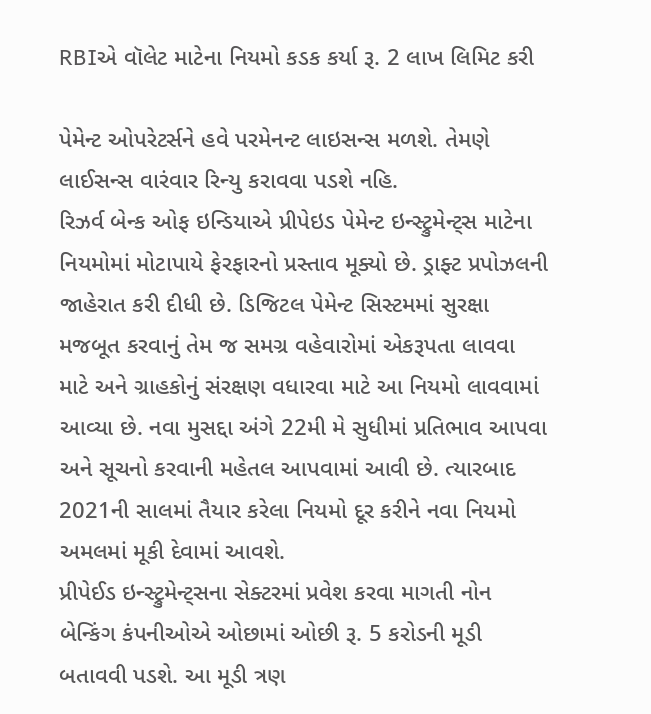RBIએ વૉલેટ માટેના નિયમો કડક કર્યા રૂ. 2 લાખ લિમિટ કરી

પેમેન્ટ ઓપરેટર્સને હવે પરમેનન્ટ લાઇસન્સ મળશે. તેમણે લાઈસન્સ વારંવાર રિન્યુ કરાવવા પડશે નહિ.
રિઝર્વ બેન્ક ઓફ ઇન્ડિયાએ પ્રીપેઇડ પેમેન્ટ ઇન્સ્ટ્રુમેન્ટ્સ માટેના નિયમોમાં મોટાપાયે ફેરફારનો પ્રસ્તાવ મૂક્યો છે. ડ્રાફ્ટ પ્રપોઝલની જાહેરાત કરી દીધી છે. ડિજિટલ પેમેન્ટ સિસ્ટમમાં સુરક્ષા મજબૂત કરવાનું તેમ જ સમગ્ર વહેવારોમાં એકરૂપતા લાવવા માટે અને ગ્રાહકોનું સંરક્ષણ વધારવા માટે આ નિયમો લાવવામાં આવ્યા છે. નવા મુસદ્દા અંગે 22મી મે સુધીમાં પ્રતિભાવ આપવા અને સૂચનો કરવાની મહેતલ આપવામાં આવી છે. ત્યારબાદ 2021ની સાલમાં તૈયાર કરેલા નિયમો દૂર કરીને નવા નિયમો અમલમાં મૂકી દેવામાં આવશે.
પ્રીપેઈડ ઇન્સ્ટ્રુમેન્ટ્સના સેક્ટરમાં પ્રવેશ કરવા માગતી નોન બેન્કિંગ કંપનીઓએ ઓછામાં ઓછી રૂ. 5 કરોડની મૂડી બતાવવી પડશે. આ મૂડી ત્રણ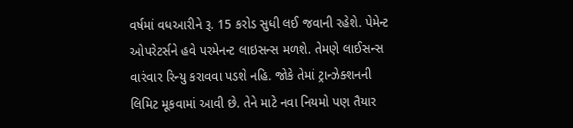વર્ષમાં વધઆરીને રૂ. 15 કરોડ સુધી લઈ જવાની રહેશે. પેમેન્ટ ઓપરેટર્સને હવે પરમેનન્ટ લાઇસન્સ મળશે. તેમણે લાઈસન્સ વારંવાર રિન્યુ કરાવવા પડશે નહિ. જોકે તેમાં ટ્રાન્ઝેક્શનની લિમિટ મૂકવામાં આવી છે. તેને માટે નવા નિયમો પણ તૈયાર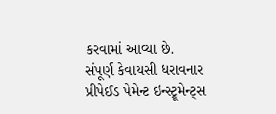કરવામાં આવ્યા છે.
સંપૂર્ણ કેવાયસી ધરાવનાર પ્રીપેઈડ પેમેન્ટ ઇન્સ્ટ્રૂમેન્ટ્સ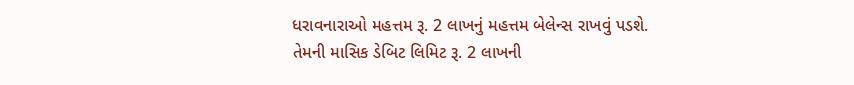ધરાવનારાઓ મહત્તમ રૂ. 2 લાખનું મહત્તમ બેલેન્સ રાખવું પડશે.
તેમની માસિક ડેબિટ લિમિટ રૂ. 2 લાખની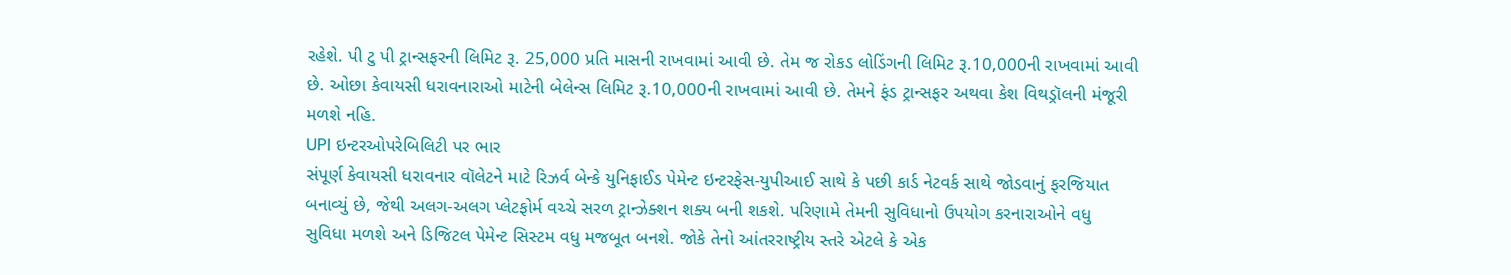રહેશે. પી ટુ પી ટ્રાન્સફરની લિમિટ રૂ. 25,000 પ્રતિ માસની રાખવામાં આવી છે. તેમ જ રોકડ લોડિંગની લિમિટ રૂ.10,000ની રાખવામાં આવી છે. ઓછા કેવાયસી ધરાવનારાઓ માટેની બેલેન્સ લિમિટ રૂ.10,000ની રાખવામાં આવી છે. તેમને ફંડ ટ્રાન્સફર અથવા કેશ વિથડ્રૉલની મંજૂરી મળશે નહિ.
UPI ઇન્ટરઓપરેબિલિટી પર ભાર
સંપૂર્ણ કેવાયસી ધરાવનાર વૉલેટને માટે રિઝર્વ બેન્કે યુનિફાઈડ પેમેન્ટ ઇન્ટરફેસ-યુપીઆઈ સાથે કે પછી કાર્ડ નેટવર્ક સાથે જોડવાનું ફરજિયાત બનાવ્યું છે, જેથી અલગ-અલગ પ્લેટફોર્મ વચ્ચે સરળ ટ્રાન્ઝેક્શન શક્ય બની શકશે. પરિણામે તેમની સુવિધાનો ઉપયોગ કરનારાઓને વધુ સુવિધા મળશે અને ડિજિટલ પેમેન્ટ સિસ્ટમ વધુ મજબૂત બનશે. જોકે તેનો આંતરરાષ્ટ્રીય સ્તરે એટલે કે એક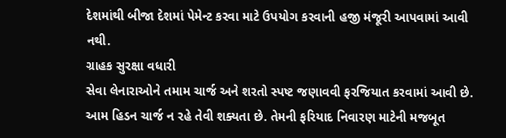દેશમાંથી બીજા દેશમાં પેમેન્ટ કરવા માટે ઉપયોગ કરવાની હજી મંજૂરી આપવામાં આવી નથી.
ગ્રાહક સુરક્ષા વધારી
સેવા લેનારાઓને તમામ ચાર્જ અને શરતો સ્પષ્ટ જણાવવી ફરજિયાત કરવામાં આવી છે. આમ હિડન ચાર્જ ન રહે તેવી શક્યતા છે. તેમની ફરિયાદ નિવારણ માટેની મજબૂત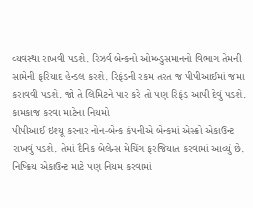વ્યવસ્થા રાખવી પડશે. રિઝર્વ બેન્કનો ઓમ્બ્ડુસમાનનો વિભાગ તેમની સામેની ફરિયાદ હેન્ડલ કરશે. રિફંડની રકમ તરત જ પીપીઆઈમાં જમા કરાવવી પડશે. જો તે લિમિટને પાર કરે તો પણ રિફંડ આપી દેવું પડશે.
કામકાજ કરવા માટેના નિયમો
પીપીઆઈ ઇશ્યૂ કરનાર નોન-બેન્ક કંપનીએ બેન્કમાં એસ્ક્રો એકાઉન્ટ રાખવું પડશે. તેમાં દૈનિક બેલેન્સ મેચિંગ ફરજિયાત કરવામાં આવ્યું છે. નિષ્ક્રિય એકાઉન્ટ માટે પણ નિયમ કરવામાં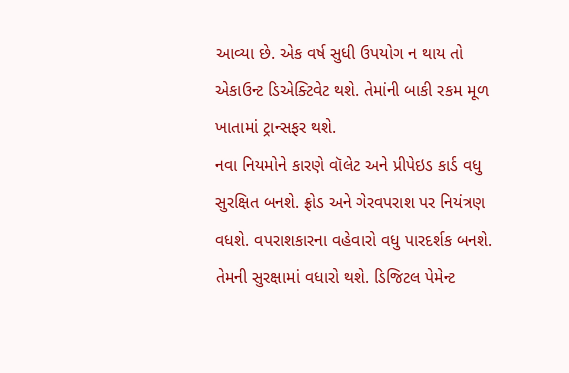આવ્યા છે. એક વર્ષ સુધી ઉપયોગ ન થાય તો એકાઉન્ટ ડિએક્ટિવેટ થશે. તેમાંની બાકી રકમ મૂળ ખાતામાં ટ્રાન્સફર થશે.
નવા નિયમોને કારણે વૉલેટ અને પ્રીપેઇડ કાર્ડ વધુ સુરક્ષિત બનશે. ફ્રોડ અને ગેરવપરાશ પર નિયંત્રણ વધશે. વપરાશકારના વહેવારો વધુ પારદર્શક બનશે. તેમની સુરક્ષામાં વધારો થશે. ડિજિટલ પેમેન્ટ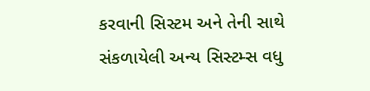કરવાની સિસ્ટમ અને તેની સાથે સંકળાયેલી અન્ય સિસ્ટમ્સ વધુ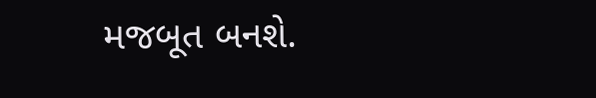મજબૂત બનશે.